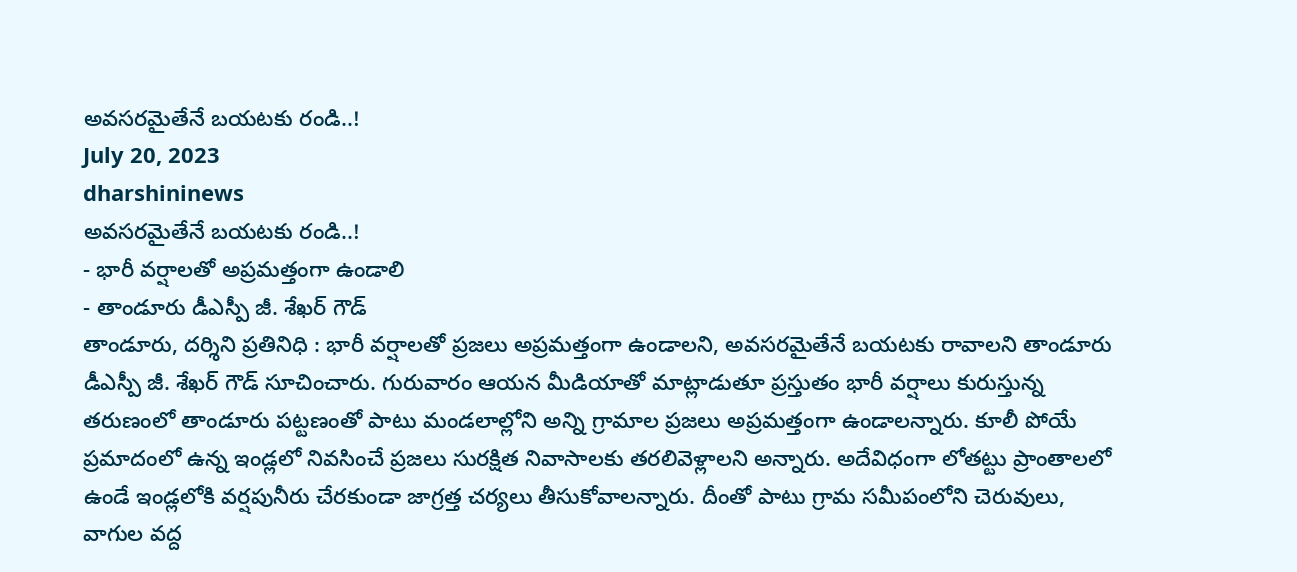అవసరమైతేనే బయటకు రండి..!
July 20, 2023
dharshininews
అవసరమైతేనే బయటకు రండి..!
- భారీ వర్షాలతో అప్రమత్తంగా ఉండాలి
- తాండూరు డీఎస్పీ జీ. శేఖర్ గౌడ్
తాండూరు, దర్శిని ప్రతినిధి : భారీ వర్షాలతో ప్రజలు అప్రమత్తంగా ఉండాలని, అవసరమైతేనే బయటకు రావాలని తాండూరు డీఎస్పీ జీ. శేఖర్ గౌడ్ సూచించారు. గురువారం ఆయన మీడియాతో మాట్లాడుతూ ప్రస్తుతం భారీ వర్షాలు కురుస్తున్న తరుణంలో తాండూరు పట్టణంతో పాటు మండలాల్లోని అన్ని గ్రామాల ప్రజలు అప్రమత్తంగా ఉండాలన్నారు. కూలీ పోయే ప్రమాదంలో ఉన్న ఇండ్లలో నివసించే ప్రజలు సురక్షిత నివాసాలకు తరలివెళ్లాలని అన్నారు. అదేవిధంగా లోతట్టు ప్రాంతాలలో ఉండే ఇండ్లలోకి వర్షపునీరు చేరకుండా జాగ్రత్త చర్యలు తీసుకోవాలన్నారు. దీంతో పాటు గ్రామ సమీపంలోని చెరువులు, వాగుల వద్ద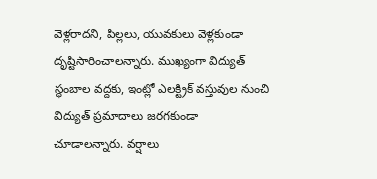వెళ్లరాదని, పిల్లలు, యువకులు వెళ్లకుండా దృష్టిసారించాలన్నారు. ముఖ్యంగా విద్యుత్ స్థంబాల వద్దకు, ఇంట్లో ఎలక్ట్రిక్ వస్తువుల నుంచి విద్యుత్ ప్రమాదాలు జరగకుండా చూడాలన్నారు. వర్షాలు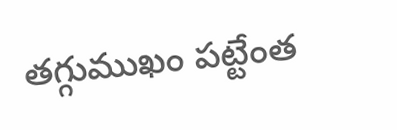తగ్గుముఖం పట్టేంత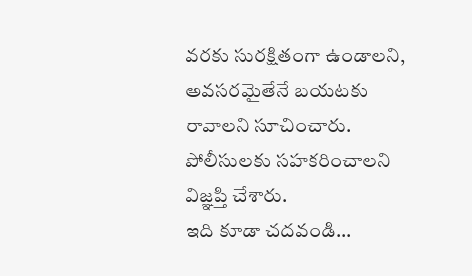వరకు సురక్షితంగా ఉండాలని, అవసరమైతేనే బయటకు రావాలని సూచించారు. పోలీసులకు సహకరించాలని విజ్ఞప్తి చేశారు.
ఇది కూడా చదవండి...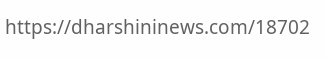https://dharshininews.com/18702